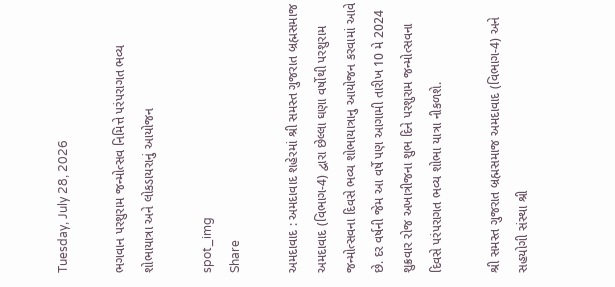Tuesday, July 28, 2026

ભગવાન પરશુરામ જન્મોત્સવ નિમિત્તે પરંપરાગત ભવ્ય શોભાયાત્રા અને લોકડાયરાનું આયોજન

spot_img
Share

અમદાવાદ : અમદાવાદ શહેરમાં શ્રી સમસ્ત ગુજરાત બ્રહ્મસમાજ અમદાવાદ (વિભાગ-4) દ્વારા છેલ્લા ઘણા વર્ષોથી પરશુરામ જન્મોત્સવના દિવસે ભવ્ય શોભાયાત્રાનુ આયોજન કરવામાં આવે છે. દર વર્ષની જેમ આ વર્ષે પણ આગામી તારીખ 10 મે 2024 શુક્રવાર રોજ અખાત્રીજના શુભ દિને પરશુરામ જન્મોત્સવના દિવસે પરંપરાગત ભવ્ય શોભા યાત્રા નીકળશે.

શ્રી સમસ્ત ગુજરાત બ્રહ્મસમાજ અમદાવાદ (વિભાગ-4) અને સહયોગી સંસ્થા શ્રી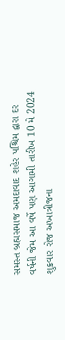સમસ્ત બ્રહ્મસમાજ અમદાવાદ શહેર પશ્ચિમ દ્વારા દર વર્ષની જેમ આ વર્ષે પણ આગામી તારીખ 10 મે 2024 શુક્રવાર રોજ અખાત્રીજના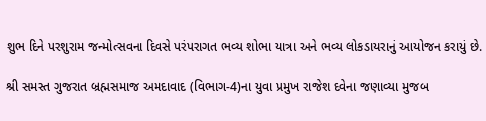શુભ દિને પરશુરામ જન્મોત્સવના દિવસે પરંપરાગત ભવ્ય શોભા યાત્રા અને ભવ્ય લોકડાયરાનું આયોજન કરાયું છે.

શ્રી સમસ્ત ગુજરાત બ્રહ્મસમાજ અમદાવાદ (વિભાગ-4)ના યુવા પ્રમુખ રાજેશ દવેના જણાવ્યા મુજબ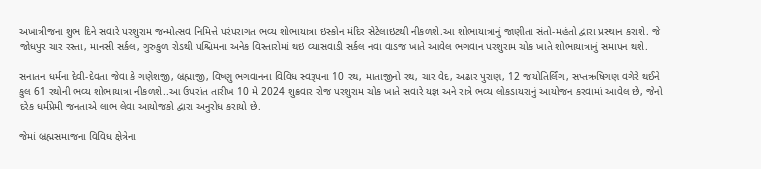અખાત્રીજના શુભ દિને સવારે પરશુરામ જન્મોત્સવ નિમિત્તે પરંપરાગત ભવ્ય શોભાયાત્રા ઇસ્કોન મંદિર સેટેલાઇટથી નીકળશે.આ શોભાયાત્રાનું જાણીતા સંતો-મહંતો દ્વારા પ્રસ્થાન કરાશે. જે જોધપુર ચાર રસ્તા, માનસી સર્કલ, ગુરુકુળ રોડથી પશ્ચિમના અનેક વિસ્તારોમાં થઇ વ્યાસવાડી સર્કલ નવા વાડજ ખાતે આવેલ ભગવાન પરશુરામ ચોક ખાતે શોભાયાત્રાનું સમાપન થશે.

સનાતન ધર્મના દેવી-દેવતા જેવા કે ગણેશજી, બ્રહ્માજી, વિષ્ણુ ભગવાનના વિવિધ સ્વરૂપના 10 રથ, માતાજીનો રથ, ચાર વેદ, અઢાર પુરાણ, 12 જયોતિર્લિંગ, સપ્તઋષિગણ વગેરે થઈને કુલ 61 રથોની ભવ્ય શોભાયાત્રા નીકળશે..આ ઉપરાંત તારીખ 10 મે 2024 શુક્રવાર રોજ પરશુરામ ચોક ખાતે સવારે યજ્ઞ અને રાત્રે ભવ્ય લોકડાયરાનું આયોજન કરવામાં આવેલ છે, જેનો દરેક ધર્મપ્રેમી જનતાએ લાભ લેવા આયોજકો દ્વારા અનુરોધ કરાયો છે.

જેમાં બ્રહ્મસમાજના વિવિધ ક્ષેત્રેના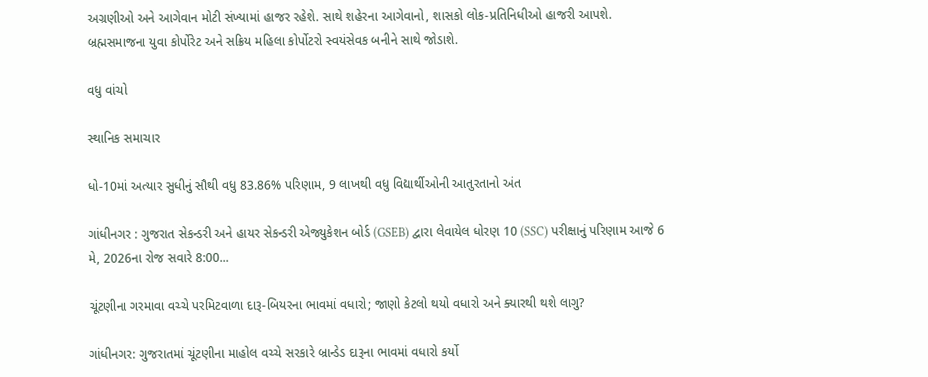અગ્રણીઓ અને આગેવાન મોટી સંખ્યામાં હાજર રહેશે. સાથે શહેરના આગેવાનો, શાસકો લોક-પ્રતિનિધીઓ હાજરી આપશે. બ્રહ્મસમાજના યુવા કોર્પોરેટ અને સક્રિય મહિલા કોર્પોટરો સ્વયંસેવક બનીને સાથે જોડાશે.

વધુ વાંચો

સ્થાનિક સમાચાર

ધો-10માં અત્યાર સુધીનું સૌથી વધુ 83.86% પરિણામ, 9 લાખથી વધુ વિદ્યાર્થીઓની આતુરતાનો અંત

ગાંધીનગર : ગુજરાત સેકન્ડરી અને હાયર સેકન્ડરી એજ્યુકેશન બોર્ડ (GSEB) દ્વારા લેવાયેલ ધોરણ 10 (SSC) પરીક્ષાનું પરિણામ આજે 6 મે, 2026ના રોજ સવારે 8:00...

ચૂંટણીના ગરમાવા વચ્ચે પરમિટવાળા દારૂ-બિયરના ભાવમાં વધારો; જાણો કેટલો થયો વધારો અને ક્યારથી થશે લાગુ?

ગાંધીનગર: ગુજરાતમાં ચૂંટણીના માહોલ વચ્ચે સરકારે બ્રાન્ડેડ દારૂના ભાવમાં વધારો કર્યો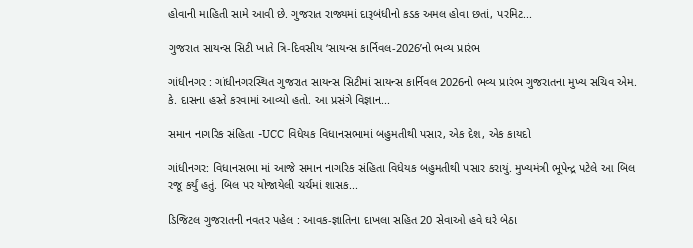હોવાની માહિતી સામે આવી છે. ગુજરાત રાજ્યમાં દારૂબંધીનો કડક અમલ હોવા છતાં, પરમિટ...

ગુજરાત સાયન્સ સિટી ખાતે ત્રિ-દિવસીય ‘સાયન્સ કાર્નિવલ-2026’નો ભવ્ય પ્રારંભ

ગાંધીનગર : ગાંધીનગરસ્થિત ગુજરાત સાયન્સ સિટીમાં સાયન્સ કાર્નિવલ 2026નો ભવ્ય પ્રારંભ ગુજરાતના મુખ્ય સચિવ એમ. કે. દાસના હસ્તે કરવામાં આવ્યો હતો. આ પ્રસંગે વિજ્ઞાન...

સમાન નાગરિક સંહિતા -UCC વિધેયક વિધાનસભામાં બહુમતીથી પસાર, એક દેશ, એક કાયદો

ગાંધીનગર: વિધાનસભા માં આજે સમાન નાગરિક સંહિતા વિધેયક બહુમતીથી પસાર કરાયું. મુખ્યમંત્રી ભૂપેન્દ્ર પટેલે આ બિલ રજૂ કર્યું હતું. બિલ પર યોજાયેલી ચર્ચમાં શાસક...

ડિજિટલ ગુજરાતની નવતર પહેલ : આવક-જ્ઞાતિના દાખલા સહિત 20 સેવાઓ હવે ઘરે બેઠા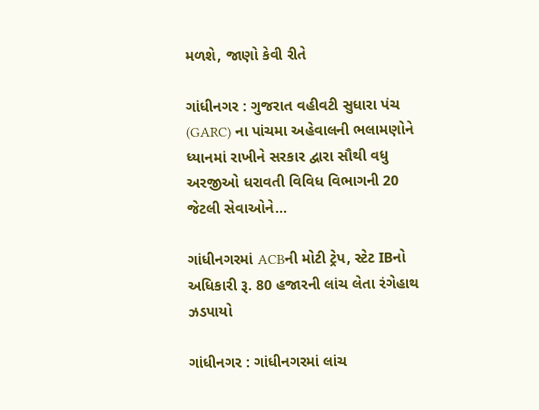મળશે, જાણો કેવી રીતે

ગાંધીનગર : ગુજરાત વહીવટી સુધારા પંચ (GARC) ના પાંચમા અહેવાલની ભલામણોને ધ્યાનમાં રાખીને સરકાર દ્વારા સૌથી વધુ અરજીઓ ધરાવતી વિવિધ વિભાગની 20 જેટલી સેવાઓને...

ગાંધીનગરમાં ACBની મોટી ટ્રેપ, સ્ટેટ IBનો અધિકારી રૂ. 80 હજારની લાંચ લેતા રંગેહાથ ઝડપાયો

ગાંધીનગર : ગાંધીનગરમાં લાંચ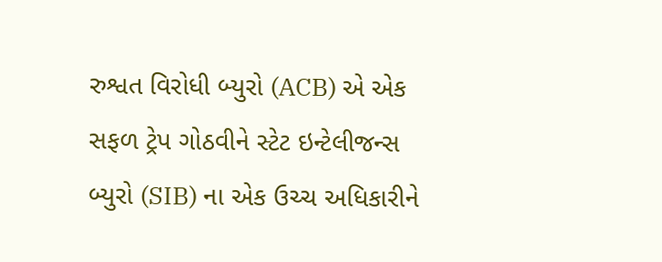રુશ્વત વિરોધી બ્યુરો (ACB) એ એક સફળ ટ્રેપ ગોઠવીને સ્ટેટ ઇન્ટેલીજન્સ બ્યુરો (SIB) ના એક ઉચ્ચ અધિકારીને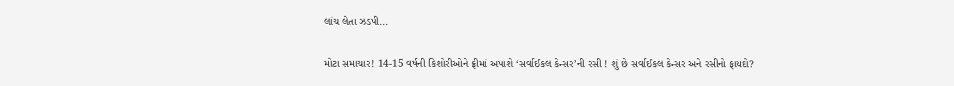લાંચ લેતા ઝડપી...

મોટા સમાચાર! 14-15 વર્ષની કિશોરીઓને ફ્રીમાં અપાશે ‘સર્વાઈકલ કેન્સર’ની રસી ! શું છે સર્વાઈકલ કેન્સર અને રસીનો ફાયદો?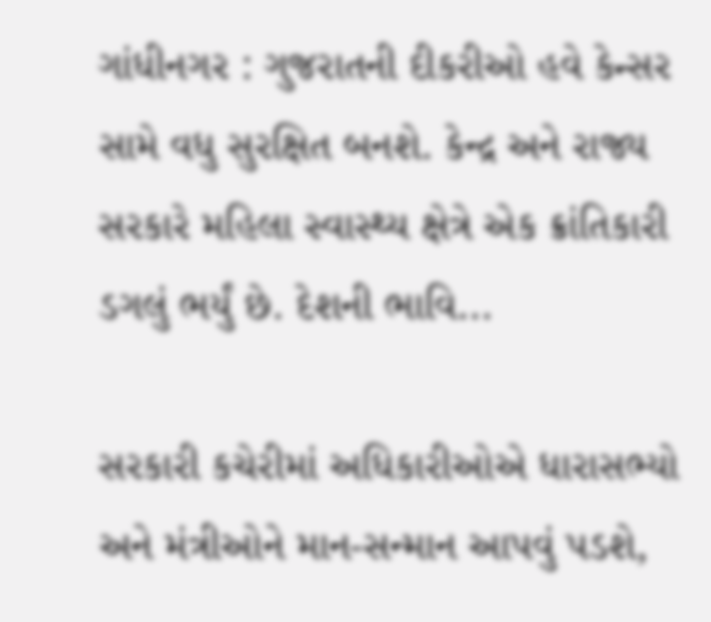ગાંધીનગર : ગુજરાતની દીકરીઓ હવે કેન્સર સામે વધુ સુરક્ષિત બનશે. કેન્દ્ર અને રાજ્ય સરકારે મહિલા સ્વાસ્થ્ય ક્ષેત્રે એક ક્રાંતિકારી ડગલું ભર્યું છે. દેશની ભાવિ...

સરકારી કચેરીમાં અધિકારીઓએ ધારાસભ્યો અને મંત્રીઓને માન-સન્માન આપવું પડશે,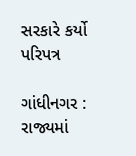સરકારે કર્યો પરિપત્ર

ગાંધીનગર : રાજ્યમાં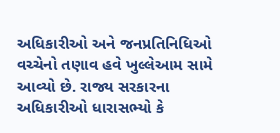અધિકારીઓ અને જનપ્રતિનિધિઓ વચ્ચેનો તણાવ હવે ખુલ્લેઆમ સામે આવ્યો છે. રાજ્ય સરકારના અધિકારીઓ ધારાસભ્યો કે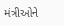મંત્રીઓને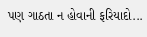પણ ગાઠતા ન હોવાની ફરિયાદો...